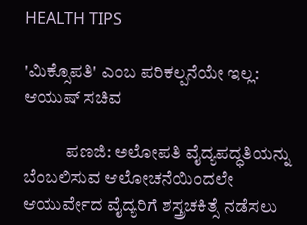HEALTH TIPS

'ಮಿಕ್ಸೊಪತಿ' ಎಂಬ ಪರಿಕಲ್ಪನೆಯೇ ಇಲ್ಲ: ಆಯುಷ್ ಸಚಿವ

            ಪಣಜಿ: ಅಲೋಪತಿ ವೈದ್ಯಪದ್ಧತಿಯನ್ನು ಬೆಂಬಲಿಸುವ ಆಲೋಚನೆಯಿಂದಲೇ ಆಯುರ್ವೇದ ವೈದ್ಯರಿಗೆ ಶಸ್ತ್ರಚಕಿತ್ಸೆ ನಡೆಸಲು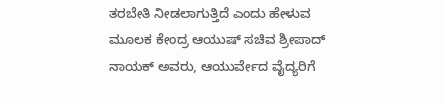ತರಬೇತಿ ನೀಡಲಾಗುತ್ತಿದೆ ಎಂದು ಹೇಳುವ ಮೂಲಕ ಕೇಂದ್ರ ಆಯುಷ್ ಸಚಿವ ಶ್ರೀಪಾದ್ ನಾಯಕ್ ಅವರು, ಆಯುರ್ವೇದ ವೈದ್ಯರಿಗೆ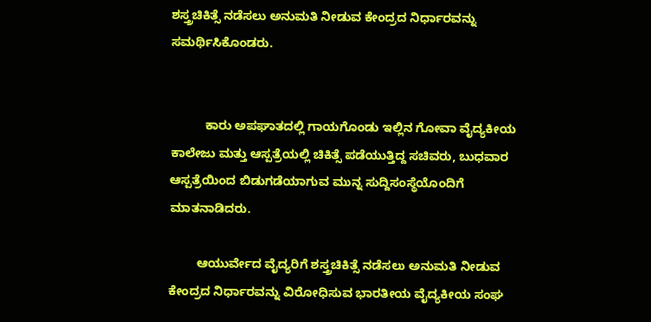ಶಸ್ತ್ರಚಿಕಿತ್ಸೆ ನಡೆಸಲು ಅನುಮತಿ ನೀಡುವ ಕೇಂದ್ರದ ನಿರ್ಧಾರವನ್ನು ಸಮರ್ಥಿಸಿಕೊಂಡರು.


          ಕಾರು ಅಪಘಾತದಲ್ಲಿ ಗಾಯಗೊಂಡು ಇಲ್ಲಿನ ಗೋವಾ ವೈದ್ಯಕೀಯ ಕಾಲೇಜು ಮತ್ತು ಆಸ್ಪತ್ರೆಯಲ್ಲಿ ಚಿಕಿತ್ಸೆ ಪಡೆಯುತ್ತಿದ್ದ ಸಚಿವರು, ಬುಧವಾರ ಆಸ್ಪತ್ರೆಯಿಂದ ಬಿಡುಗಡೆಯಾಗುವ ಮುನ್ನ ಸುದ್ದಿಸಂಸ್ಥೆಯೊಂದಿಗೆ ಮಾತನಾಡಿದರು.

        ಆಯುರ್ವೇದ ವೈದ್ಯರಿಗೆ ಶಸ್ತ್ರಚಿಕಿತ್ಸೆ ನಡೆಸಲು ಅನುಮತಿ ನೀಡುವ ಕೇಂದ್ರದ ನಿರ್ಧಾರವನ್ನು ವಿರೋಧಿಸುವ ಭಾರತೀಯ ವೈದ್ಯಕೀಯ ಸಂಘ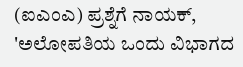(ಐಎಂಎ) ಪ್ರಶ್ನೆಗೆ ನಾಯಕ್, 'ಅಲೋಪತಿಯ ಒಂದು ವಿಭಾಗದ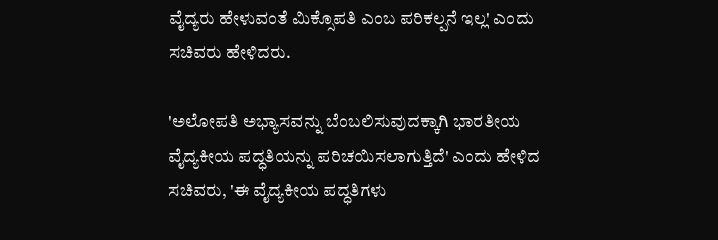ವೈದ್ಯರು ಹೇಳುವಂತೆ ಮಿಕ್ಸೊಪತಿ ಎಂಬ ಪರಿಕಲ್ಪನೆ ಇಲ್ಲ' ಎಂದು ಸಚಿವರು ಹೇಳಿದರು.

'ಅಲೋಪತಿ ಅಭ್ಯಾಸವನ್ನು ಬೆಂಬಲಿಸುವುದಕ್ಕಾಗಿ ಭಾರತೀಯ ವೈದ್ಯಕೀಯ ಪದ್ಧತಿಯನ್ನು ಪರಿಚಯಿಸಲಾಗುತ್ತಿದೆ' ಎಂದು ಹೇಳಿದ ಸಚಿವರು, 'ಈ ವೈದ್ಯಕೀಯ ಪದ್ಧತಿಗಳು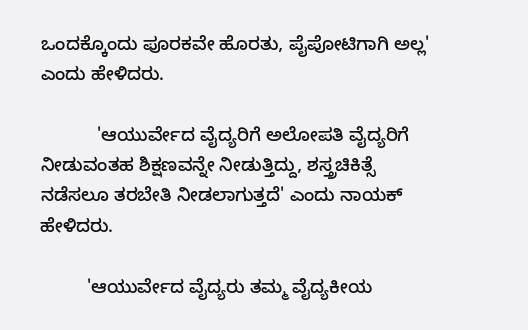ಒಂದಕ್ಕೊಂದು ಪೂರಕವೇ ಹೊರತು, ಪೈಪೋಟಿಗಾಗಿ ಅಲ್ಲ' ಎಂದು ಹೇಳಿದರು.

           'ಆಯುರ್ವೇದ ವೈದ್ಯರಿಗೆ ಅಲೋಪತಿ ವೈದ್ಯರಿಗೆ ನೀಡುವಂತಹ ಶಿಕ್ಷಣವನ್ನೇ ನೀಡುತ್ತಿದ್ದು, ಶಸ್ತ್ರಚಿಕಿತ್ಸೆ ನಡೆಸಲೂ ತರಬೇತಿ ನೀಡಲಾಗುತ್ತದೆ' ಎಂದು ನಾಯಕ್ ಹೇಳಿದರು.

         'ಆಯುರ್ವೇದ ವೈದ್ಯರು ತಮ್ಮ ವೈದ್ಯಕೀಯ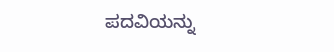ಪದವಿಯನ್ನು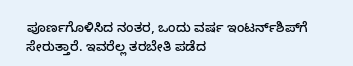ಪೂರ್ಣಗೊಳಿಸಿದ ನಂತರ, ಒಂದು ವರ್ಷ ಇಂಟರ್ನ್‌ಶಿಪ್‌ಗೆ ಸೇರುತ್ತಾರೆ. ಇವರೆಲ್ಲ ತರಬೇತಿ ಪಡೆದ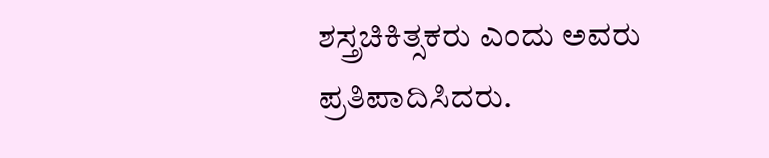ಶಸ್ತ್ರಚಿಕಿತ್ಸಕರು ಎಂದು ಅವರು ಪ್ರತಿಪಾದಿಸಿದರು.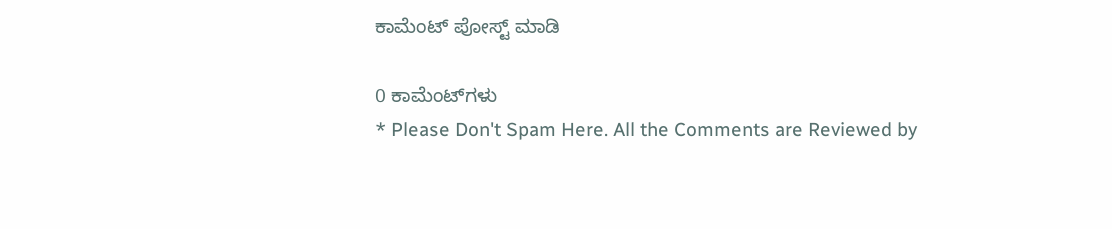ಕಾಮೆಂಟ್‌‌ ಪೋಸ್ಟ್‌ ಮಾಡಿ

0 ಕಾಮೆಂಟ್‌ಗಳು
* Please Don't Spam Here. All the Comments are Reviewed by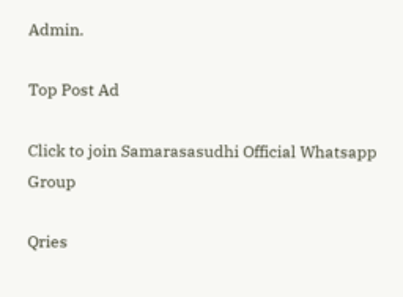Admin.

Top Post Ad

Click to join Samarasasudhi Official Whatsapp Group

Qries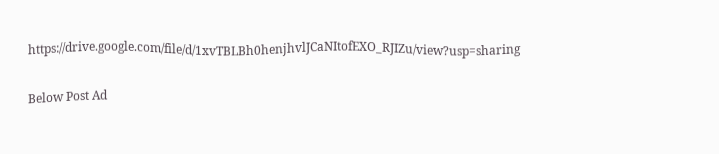https://drive.google.com/file/d/1xvTBLBh0henjhvlJCaNItofEXO_RJIZu/view?usp=sharing

Below Post Ad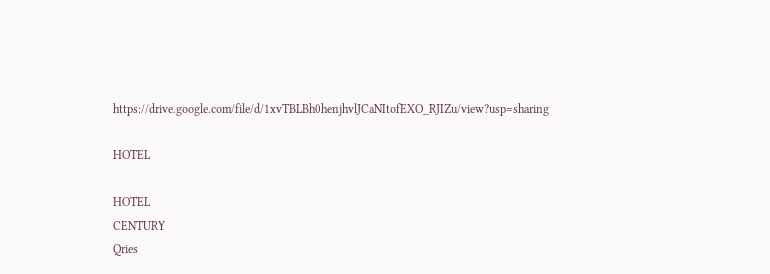https://drive.google.com/file/d/1xvTBLBh0henjhvlJCaNItofEXO_RJIZu/view?usp=sharing

HOTEL

HOTEL
CENTURY
Qries